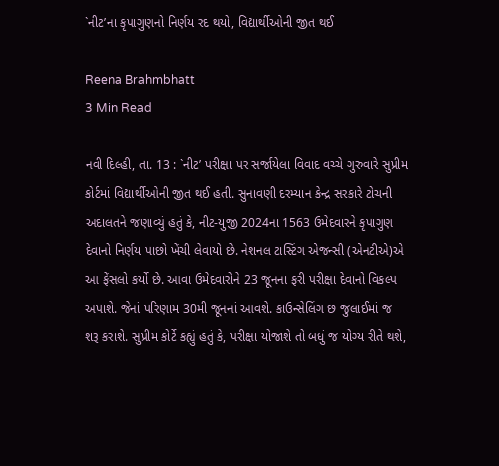`નીટ’ના કૃપાગુણનો નિર્ણય રદ થયો, વિદ્યાર્થીઓની જીત થઈ

Reena Brahmbhatt
3 Min Read

નવી દિલ્હી, તા. 13 : `નીટ’ પરીક્ષા પર સર્જાયેલા વિવાદ વચ્ચે ગુરુવારે સુપ્રીમ કોર્ટમાં વિદ્યાર્થીઓની જીત થઈ હતી. સુનાવણી દરમ્યાન કેન્દ્ર સરકારે ટોચની અદાલતને જણાવ્યું હતું કે, નીટ-યુજી 2024ના 1563 ઉમેદવારને કૃપાગુણ દેવાનો નિર્ણય પાછો ખેંચી લેવાયો છે. નેશનલ ટાસ્ટિંગ એજન્સી (એનટીએ)એ આ ફેંસલો કર્યો છે. આવા ઉમેદવારોને 23 જૂનના ફરી પરીક્ષા દેવાનો વિકલ્પ અપાશે. જેનાં પરિણામ 30મી જૂનનાં આવશે. કાઉન્સેલિંગ છ જુલાઈમાં જ શરૂ કરાશે. સુપ્રીમ કોર્ટે કહ્યું હતું કે, પરીક્ષા યોજાશે તો બધું જ યોગ્ય રીતે થશે,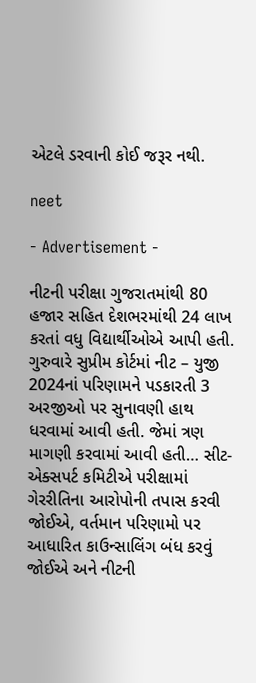એટલે ડરવાની કોઈ જરૂર નથી.

neet

- Advertisement -

નીટની પરીક્ષા ગુજરાતમાંથી 80 હજાર સહિત દેશભરમાંથી 24 લાખ કરતાં વધુ વિદ્યાર્થીઓએ આપી હતી. ગુરુવારે સુપ્રીમ કોર્ટમાં નીટ – યુજી 2024નાં પરિણામને પડકારતી 3 અરજીઓ પર સુનાવણી હાથ ધરવામાં આવી હતી. જેમાં ત્રણ માગણી કરવામાં આવી હતી… સીટ-એક્સપર્ટ કમિટીએ પરીક્ષામાં ગેરરીતિના આરોપોની તપાસ કરવી જોઈએ, વર્તમાન પરિણામો પર આધારિત કાઉન્સાલિંગ બંધ કરવું જોઈએ અને નીટની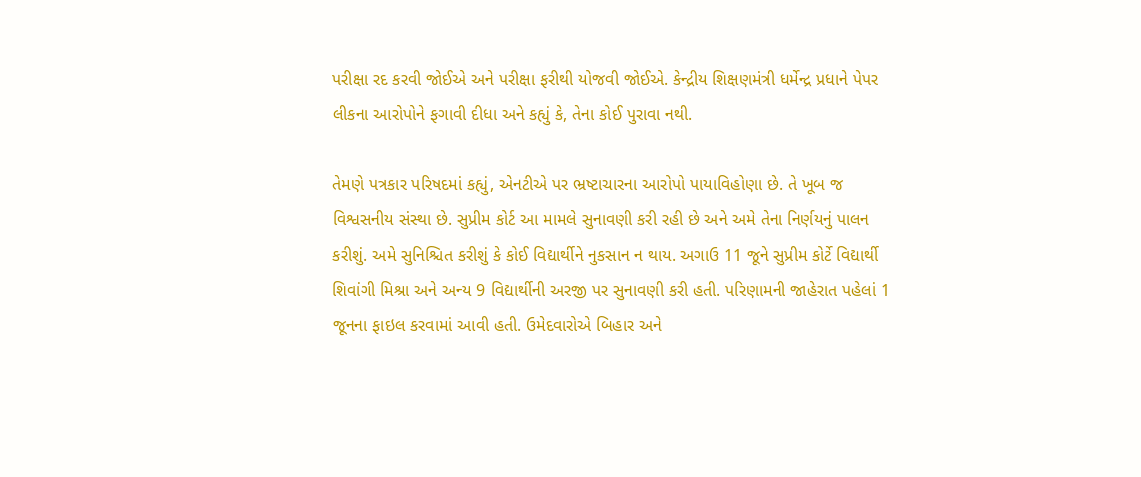પરીક્ષા રદ કરવી જોઈએ અને પરીક્ષા ફરીથી યોજવી જોઈએ. કેન્દ્રીય શિક્ષણમંત્રી ધર્મેન્દ્ર પ્રધાને પેપર લીકના આરોપોને ફગાવી દીધા અને કહ્યું કે, તેના કોઈ પુરાવા નથી.

તેમણે પત્રકાર પરિષદમાં કહ્યું, એનટીએ પર ભ્રષ્ટાચારના આરોપો પાયાવિહોણા છે. તે ખૂબ જ વિશ્વસનીય સંસ્થા છે. સુપ્રીમ કોર્ટ આ મામલે સુનાવણી કરી રહી છે અને અમે તેના નિર્ણયનું પાલન કરીશું. અમે સુનિશ્ચિત કરીશું કે કોઈ વિદ્યાર્થીને નુકસાન ન થાય. અગાઉ 11 જૂને સુપ્રીમ કોર્ટે વિદ્યાર્થી શિવાંગી મિશ્રા અને અન્ય 9 વિદ્યાર્થીની અરજી પર સુનાવણી કરી હતી. પરિણામની જાહેરાત પહેલાં 1 જૂનના ફાઇલ કરવામાં આવી હતી. ઉમેદવારોએ બિહાર અને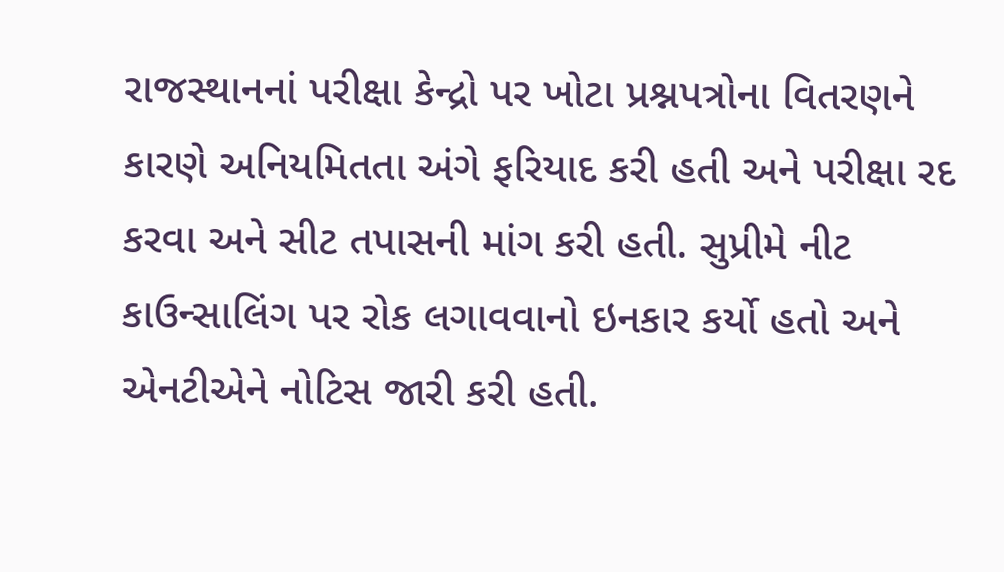રાજસ્થાનનાં પરીક્ષા કેન્દ્રો પર ખોટા પ્રશ્નપત્રોના વિતરણને કારણે અનિયમિતતા અંગે ફરિયાદ કરી હતી અને પરીક્ષા રદ કરવા અને સીટ તપાસની માંગ કરી હતી. સુપ્રીમે નીટ કાઉન્સાલિંગ પર રોક લગાવવાનો ઇનકાર કર્યો હતો અને એનટીએને નોટિસ જારી કરી હતી.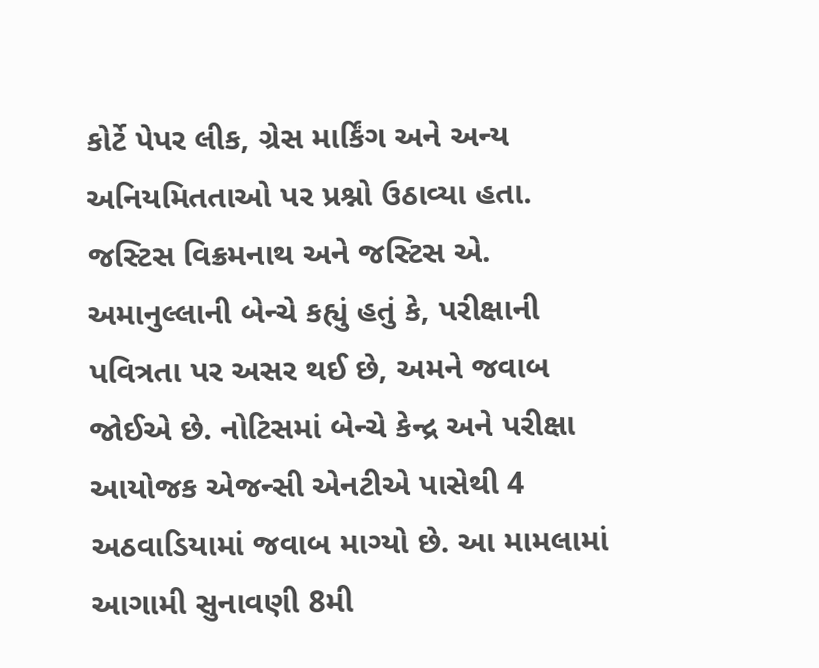કોર્ટે પેપર લીક, ગ્રેસ માર્કિંગ અને અન્ય અનિયમિતતાઓ પર પ્રશ્નો ઉઠાવ્યા હતા. જસ્ટિસ વિક્રમનાથ અને જસ્ટિસ એ. અમાનુલ્લાની બેન્ચે કહ્યું હતું કે, પરીક્ષાની પવિત્રતા પર અસર થઈ છે, અમને જવાબ જોઈએ છે. નોટિસમાં બેન્ચે કેન્દ્ર અને પરીક્ષા આયોજક એજન્સી એનટીએ પાસેથી 4 અઠવાડિયામાં જવાબ માગ્યો છે. આ મામલામાં આગામી સુનાવણી 8મી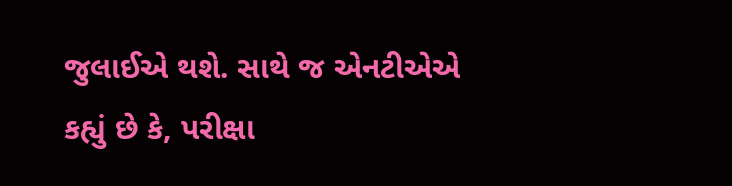જુલાઈએ થશે. સાથે જ એનટીએએ કહ્યું છે કે, પરીક્ષા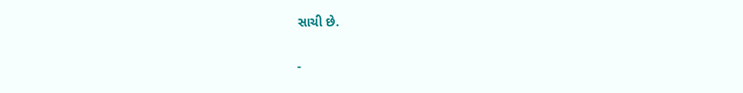સાચી છે.

-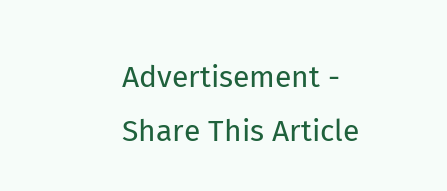Advertisement -
Share This Article